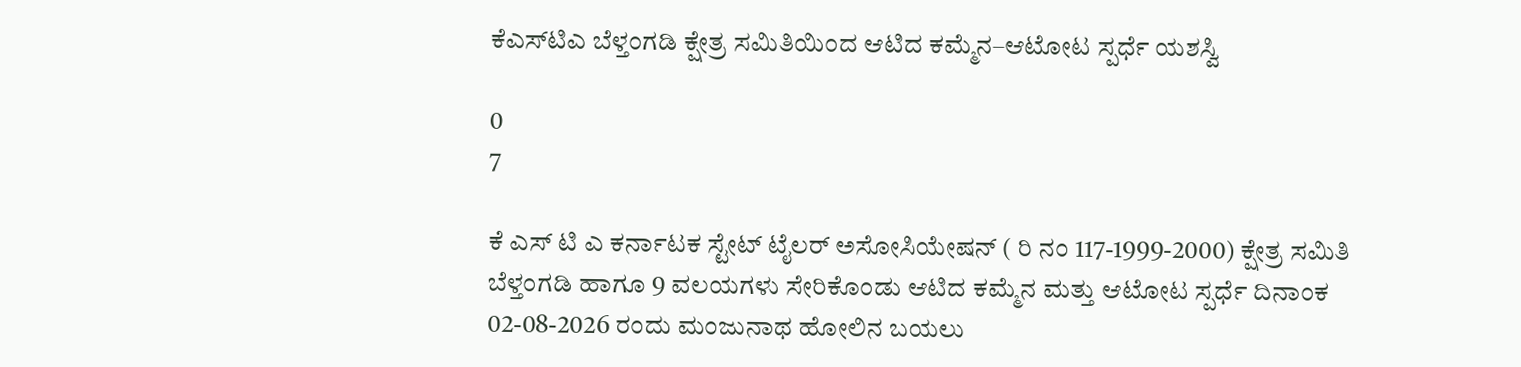ಕೆಎಸ್‌ಟಿಎ ಬೆಳ್ತಂಗಡಿ ಕ್ಷೇತ್ರ ಸಮಿತಿಯಿಂದ ಆಟಿದ ಕಮ್ಮೆನ–ಆಟೋಟ ಸ್ಪರ್ಧೆ ಯಶಸ್ವಿ

0
7

ಕೆ ಎಸ್ ಟಿ ಎ ಕರ್ನಾಟಕ ಸ್ಟೇಟ್ ಟೈಲರ್ ಅಸೋಸಿಯೇಷನ್ ( ರಿ ನಂ 117-1999-2000) ಕ್ಷೇತ್ರ ಸಮಿತಿ ಬೆಳ್ತಂಗಡಿ ಹಾಗೂ 9 ವಲಯಗಳು ಸೇರಿಕೊಂಡು ಆಟಿದ ಕಮ್ಮೆನ ಮತ್ತು ಆಟೋಟ ಸ್ಪರ್ಧೆ ದಿನಾಂಕ 02-08-2026 ರಂದು ಮಂಜುನಾಥ ಹೋಲಿನ ಬಯಲು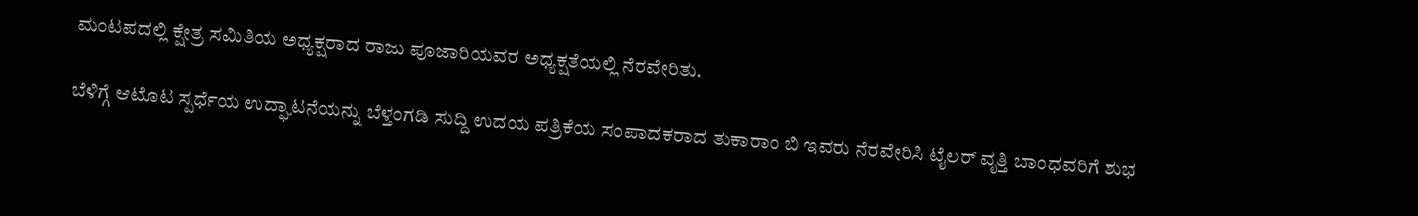ಮಂಟಪದಲ್ಲಿ ಕ್ಷೇತ್ರ ಸಮಿತಿಯ ಅಧ್ಯಕ್ಷರಾದ ರಾಜು ಪೂಜಾರಿಯವರ ಅಧ್ಯಕ್ಷತೆಯಲ್ಲಿ ನೆರವೇರಿತು.

ಬೆಳಿಗ್ಗೆ ಆಟೊಟ ಸ್ಪರ್ಧೆಯ ಉದ್ಘಾಟನೆಯನ್ನು ಬೆಳ್ತಂಗಡಿ ಸುದ್ದಿ ಉದಯ ಪತ್ರಿಕೆಯ ಸಂಪಾದಕರಾದ ತುಕಾರಾಂ ಬಿ ಇವರು ನೆರವೇರಿಸಿ ಟೈಲರ್ ವೃತ್ತಿ ಬಾಂಧವರಿಗೆ ಶುಭ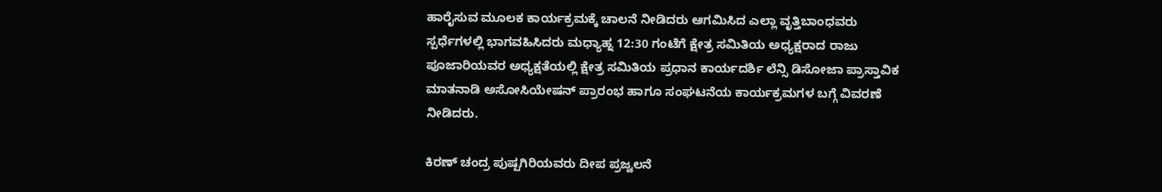ಹಾರೈಸುವ ಮೂಲಕ ಕಾರ್ಯಕ್ರಮಕ್ಕೆ ಚಾಲನೆ ನೀಡಿದರು ಆಗಮಿಸಿದ ಎಲ್ಲಾ ವೃತ್ತಿಬಾಂಧವರು ಸ್ಪರ್ಧೆಗಳಲ್ಲಿ ಭಾಗವಹಿಸಿದರು ಮಧ್ಯಾಹ್ನ 12:30 ಗಂಟೆಗೆ ಕ್ಷೇತ್ರ ಸಮಿತಿಯ ಅಧ್ಯಕ್ಷರಾದ ರಾಜು ಪೂಜಾರಿಯವರ ಅಧ್ಯಕ್ಷತೆಯಲ್ಲಿ ಕ್ಷೇತ್ರ ಸಮಿತಿಯ ಪ್ರಧಾನ ಕಾರ್ಯದರ್ಶಿ ಲೆನ್ಸಿ ಡಿಸೋಜಾ ಪ್ರಾಸ್ತಾವಿಕ ಮಾತನಾಡಿ ಅಸೋಸಿಯೇಷನ್ ಪ್ರಾರಂಭ ಹಾಗೂ ಸಂಘಟನೆಯ ಕಾರ್ಯಕ್ರಮಗಳ ಬಗ್ಗೆ ವಿವರಣೆ ನೀಡಿದರು.

ಕಿರಣ್ ಚಂದ್ರ ಪುಷ್ಪಗಿರಿಯವರು ದೀಪ ಪ್ರಜ್ವಲನೆ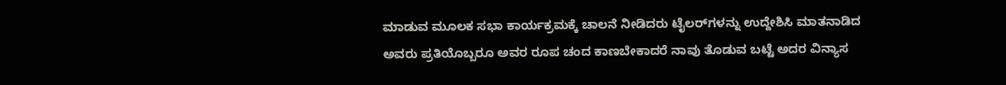ಮಾಡುವ ಮೂಲಕ ಸಭಾ ಕಾರ್ಯಕ್ರಮಕ್ಕೆ ಚಾಲನೆ ನೀಡಿದರು ಟೈಲರ್‌ಗಳನ್ನು ಉದ್ದೇಶಿಸಿ ಮಾತನಾಡಿದ ಅವರು ಪ್ರತಿಯೊಬ್ಬರೂ ಅವರ ರೂಪ ಚಂದ ಕಾಣಬೇಕಾದರೆ ನಾವು ತೊಡುವ ಬಟ್ಟೆ ಅದರ ವಿನ್ಯಾಸ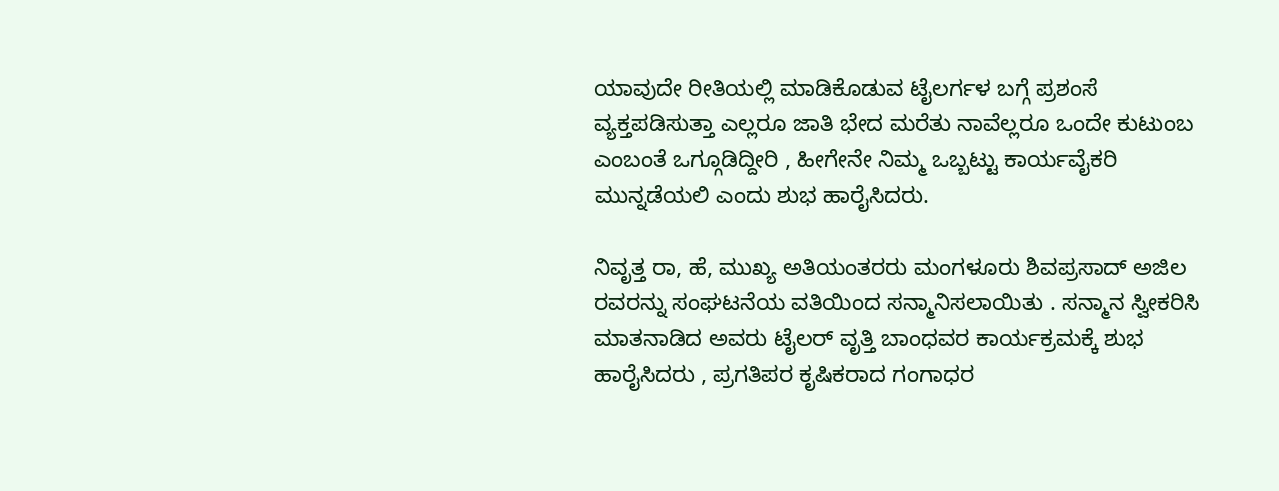ಯಾವುದೇ ರೀತಿಯಲ್ಲಿ ಮಾಡಿಕೊಡುವ ಟೈಲರ್ಗಳ ಬಗ್ಗೆ ಪ್ರಶಂಸೆ ವ್ಯಕ್ತಪಡಿಸುತ್ತಾ ಎಲ್ಲರೂ ಜಾತಿ ಭೇದ ಮರೆತು ನಾವೆಲ್ಲರೂ ಒಂದೇ ಕುಟುಂಬ ಎಂಬಂತೆ ಒಗ್ಗೂಡಿದ್ದೀರಿ , ಹೀಗೇನೇ ನಿಮ್ಮ ಒಬ್ಬಟ್ಟು ಕಾರ್ಯವೈಕರಿ ಮುನ್ನಡೆಯಲಿ ಎಂದು ಶುಭ ಹಾರೈಸಿದರು.

ನಿವೃತ್ತ ರಾ, ಹೆ, ಮುಖ್ಯ ಅತಿಯಂತರರು ಮಂಗಳೂರು ಶಿವಪ್ರಸಾದ್ ಅಜಿಲ ರವರನ್ನು ಸಂಘಟನೆಯ ವತಿಯಿಂದ ಸನ್ಮಾನಿಸಲಾಯಿತು . ಸನ್ಮಾನ ಸ್ವೀಕರಿಸಿ ಮಾತನಾಡಿದ ಅವರು ಟೈಲರ್ ವೃತ್ತಿ ಬಾಂಧವರ ಕಾರ್ಯಕ್ರಮಕ್ಕೆ ಶುಭ ಹಾರೈಸಿದರು , ಪ್ರಗತಿಪರ ಕೃಷಿಕರಾದ ಗಂಗಾಧರ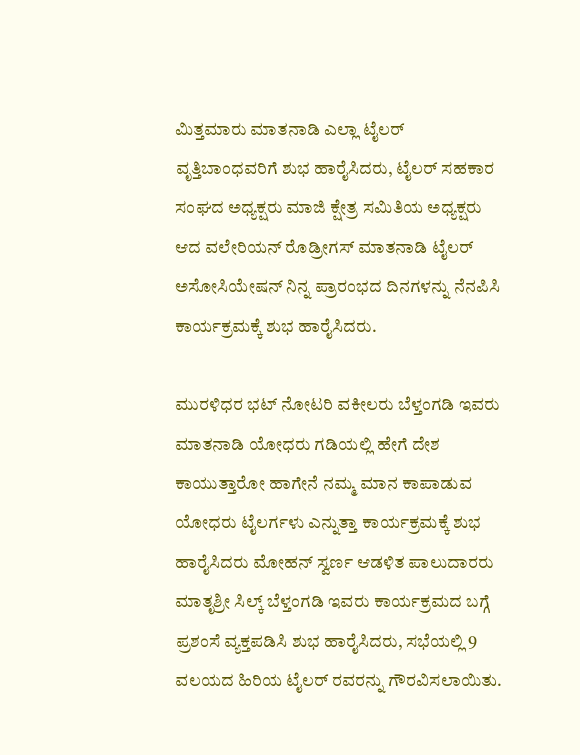ಮಿತ್ತಮಾರು ಮಾತನಾಡಿ ಎಲ್ಲಾ ಟೈಲರ್ ವೃತ್ತಿಬಾಂಧವರಿಗೆ ಶುಭ ಹಾರೈಸಿದರು, ಟೈಲರ್ ಸಹಕಾರ ಸಂಘದ ಅಧ್ಯಕ್ಷರು ಮಾಜಿ ಕ್ಷೇತ್ರ ಸಮಿತಿಯ ಅಧ್ಯಕ್ಷರು ಆದ ವಲೇರಿಯನ್ ರೊಡ್ರೀಗಸ್ ಮಾತನಾಡಿ ಟೈಲರ್ ಅಸೋಸಿಯೇಷನ್ ನಿನ್ನ ಪ್ರಾರಂಭದ ದಿನಗಳನ್ನು ನೆನಪಿಸಿ ಕಾರ್ಯಕ್ರಮಕ್ಕೆ ಶುಭ ಹಾರೈಸಿದರು.

ಮುರಳಿಧರ ಭಟ್ ನೋಟರಿ ವಕೀಲರು ಬೆಳ್ತಂಗಡಿ ಇವರು ಮಾತನಾಡಿ ಯೋಧರು ಗಡಿಯಲ್ಲಿ ಹೇಗೆ ದೇಶ ಕಾಯುತ್ತಾರೋ ಹಾಗೇನೆ ನಮ್ಮ ಮಾನ ಕಾಪಾಡುವ ಯೋಧರು ಟೈಲರ್ಗಳು ಎನ್ನುತ್ತಾ ಕಾರ್ಯಕ್ರಮಕ್ಕೆ ಶುಭ ಹಾರೈಸಿದರು ಮೋಹನ್ ಸ್ವರ್ಣ ಆಡಳಿತ ಪಾಲುದಾರರು ಮಾತೃಶ್ರೀ ಸಿಲ್ಕ್ ಬೆಳ್ತಂಗಡಿ ಇವರು ಕಾರ್ಯಕ್ರಮದ ಬಗ್ಗೆ ಪ್ರಶಂಸೆ ವ್ಯಕ್ತಪಡಿಸಿ ಶುಭ ಹಾರೈಸಿದರು, ಸಭೆಯಲ್ಲಿ 9 ವಲಯದ ಹಿರಿಯ ಟೈಲರ್ ರವರನ್ನು ಗೌರವಿಸಲಾಯಿತು.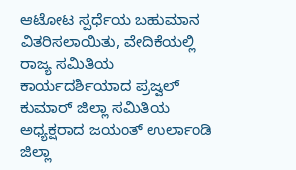ಆಟೋಟ ಸ್ಪರ್ಧೆಯ ಬಹುಮಾನ ವಿತರಿಸಲಾಯಿತು, ವೇದಿಕೆಯಲ್ಲಿ ರಾಜ್ಯ ಸಮಿತಿಯ ಕಾರ್ಯದರ್ಶಿಯಾದ ಪ್ರಜ್ವಲ್ ಕುಮಾರ್ ಜಿಲ್ಲಾ ಸಮಿತಿಯ ಅಧ್ಯಕ್ಷರಾದ ಜಯಂತ್ ಉರ್ಲಾಂಡಿ ಜಿಲ್ಲಾ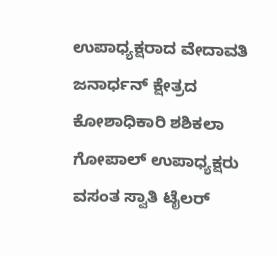ಉಪಾಧ್ಯಕ್ಷರಾದ ವೇದಾವತಿ ಜನಾರ್ಧನ್ ಕ್ಷೇತ್ರದ ಕೋಶಾಧಿಕಾರಿ ಶಶಿಕಲಾ ಗೋಪಾಲ್ ಉಪಾಧ್ಯಕ್ಷರು ವಸಂತ ಸ್ವಾತಿ ಟೈಲರ್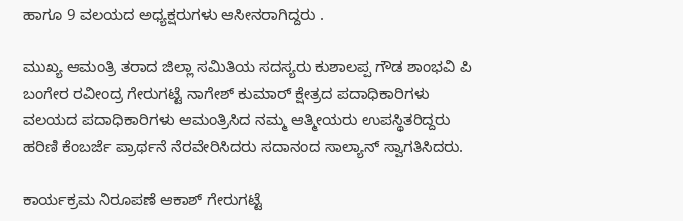ಹಾಗೂ 9 ವಲಯದ ಅಧ್ಯಕ್ಷರುಗಳು ಆಸೀನರಾಗಿದ್ದರು .

ಮುಖ್ಯ ಆಮಂತ್ರಿ ತರಾದ ಜಿಲ್ಲಾ ಸಮಿತಿಯ ಸದಸ್ಯರು ಕುಶಾಲಪ್ಪ ಗೌಡ ಶಾಂಭವಿ ಪಿ ಬಂಗೇರ ರವೀಂದ್ರ ಗೇರುಗಟ್ಟೆ ನಾಗೇಶ್ ಕುಮಾರ್ ಕ್ಷೇತ್ರದ ಪದಾಧಿಕಾರಿಗಳು ವಲಯದ ಪದಾಧಿಕಾರಿಗಳು ಆಮಂತ್ರಿಸಿದ ನಮ್ಮ ಆತ್ಮೀಯರು ಉಪಸ್ಥಿತರಿದ್ದರು ಹರಿಣಿ ಕೆಂಬರ್ಜೆ ಪ್ರಾರ್ಥನೆ ನೆರವೇರಿಸಿದರು ಸದಾನಂದ ಸಾಲ್ಯಾನ್ ಸ್ವಾಗತಿಸಿದರು.

ಕಾರ್ಯಕ್ರಮ ನಿರೂಪಣೆ ಆಕಾಶ್ ಗೇರುಗಟ್ಟೆ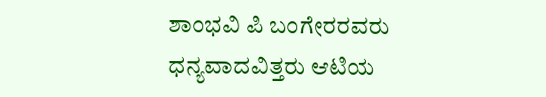ಶಾಂಭವಿ ಪಿ ಬಂಗೇರರವರು ಧನ್ಯವಾದವಿತ್ತರು ಆಟಿಯ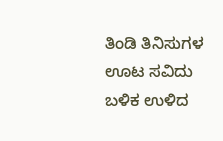ತಿಂಡಿ ತಿನಿಸುಗಳ ಊಟ ಸವಿದು ಬಳಿಕ ಉಳಿದ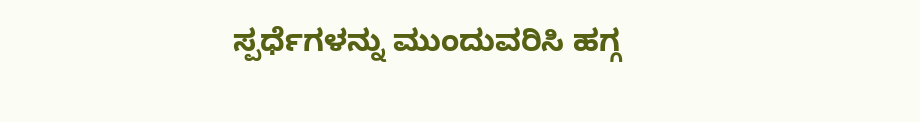ಸ್ಪರ್ಧೆಗಳನ್ನು ಮುಂದುವರಿಸಿ ಹಗ್ಗ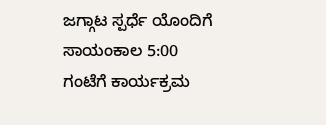ಜಗ್ಗಾಟ ಸ್ಪರ್ಧೆ ಯೊಂದಿಗೆ ಸಾಯಂಕಾಲ 5:00 ಗಂಟೆಗೆ ಕಾರ್ಯಕ್ರಮ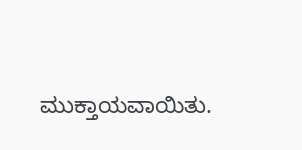ಮುಕ್ತಾಯವಾಯಿತು.